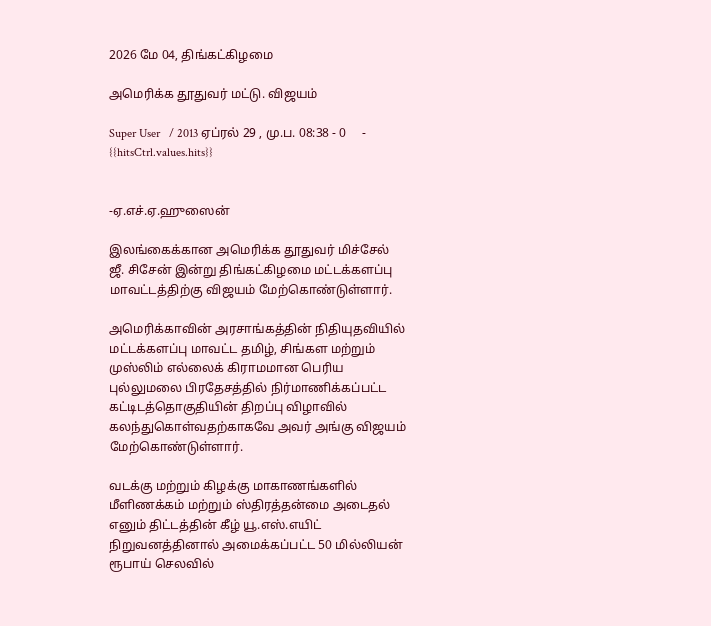2026 மே 04, திங்கட்கிழமை

அமெரிக்க தூதுவர் மட்டு. விஜயம்

Super User   / 2013 ஏப்ரல் 29 , மு.ப. 08:38 - 0     - {{hitsCtrl.values.hits}}


-ஏ.எச்.ஏ.ஹுஸைன்

இலங்கைக்கான அமெரிக்க தூதுவர் மிச்சேல் ஜீ. சிசேன் இன்று திங்கட்கிழமை மட்டக்களப்பு மாவட்டத்திற்கு விஜயம் மேற்கொண்டுள்ளார்.

அமெரிக்காவின் அரசாங்கத்தின் நிதியுதவியில் மட்டக்களப்பு மாவட்ட தமிழ், சிங்கள மற்றும் முஸ்லிம் எல்லைக் கிராமமான பெரிய புல்லுமலை பிரதேசத்தில் நிர்மாணிக்கப்பட்ட கட்டிடத்தொகுதியின் திறப்பு விழாவில் கலந்துகொள்வதற்காகவே அவர் அங்கு விஜயம் மேற்கொண்டுள்ளார்.

வடக்கு மற்றும் கிழக்கு மாகாணங்களில் மீளிணக்கம் மற்றும் ஸ்திரத்தன்மை அடைதல் எனும் திட்டத்தின் கீழ் யூ.எஸ்.எயிட் நிறுவனத்தினால் அமைக்கப்பட்ட 50 மில்லியன் ரூபாய் செலவில்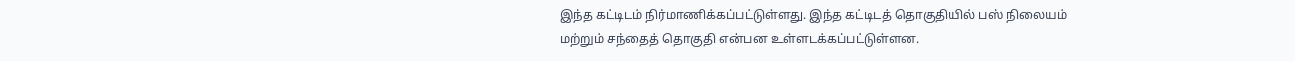இந்த கட்டிடம் நிர்மாணிக்கப்பட்டுள்ளது. இந்த கட்டிடத் தொகுதியில் பஸ் நிலையம் மற்றும் சந்தைத் தொகுதி என்பன உள்ளடக்கப்பட்டுள்ளன.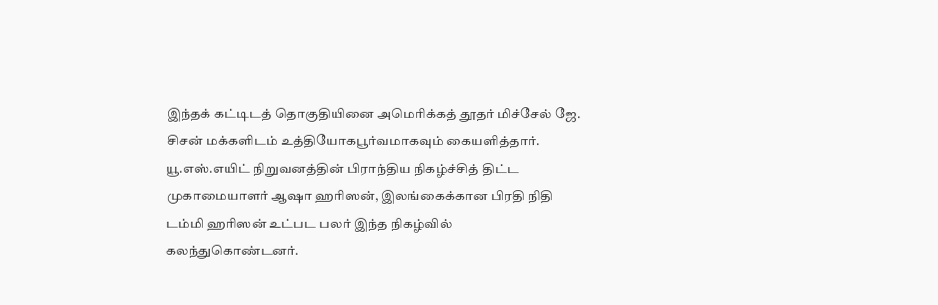இந்தக் கட்டிடத் தொகுதியினை அமெரிக்கத் தூதர் மிச்சேல் ஜே. சிசன் மக்களிடம் உத்தியோகபூர்வமாகவும் கையளித்தார்.
யூ.எஸ்.எயிட் நிறுவனத்தின் பிராந்திய நிகழ்ச்சித் திட்ட முகாமையாளர் ஆஷா ஹரிஸன், இலங்கைக்கான பிரதி நிதி டம்மி ஹரிஸன் உட்பட பலர் இந்த நிகழ்வில் கலந்துகொண்டனர்.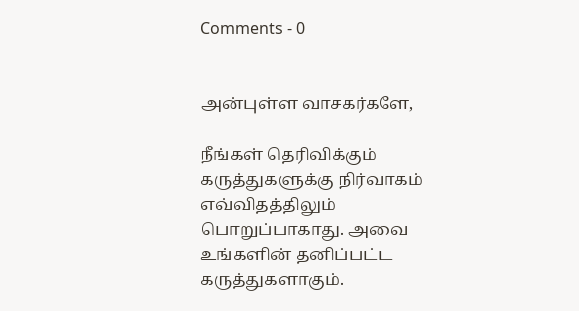Comments - 0


அன்புள்ள வாசகர்களே,

நீங்கள் தெரிவிக்கும் கருத்துகளுக்கு நிர்வாகம் எவ்விதத்திலும் பொறுப்பாகாது. அவை உங்களின் தனிப்பட்ட கருத்துகளாகும்.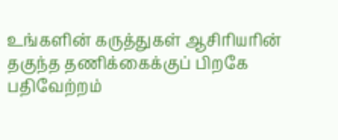உங்களின் கருத்துகள் ஆசிரியரின் தகுந்த தணிக்கைக்குப் பிறகே பதிவேற்றம்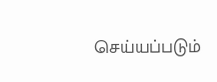செய்யப்படும்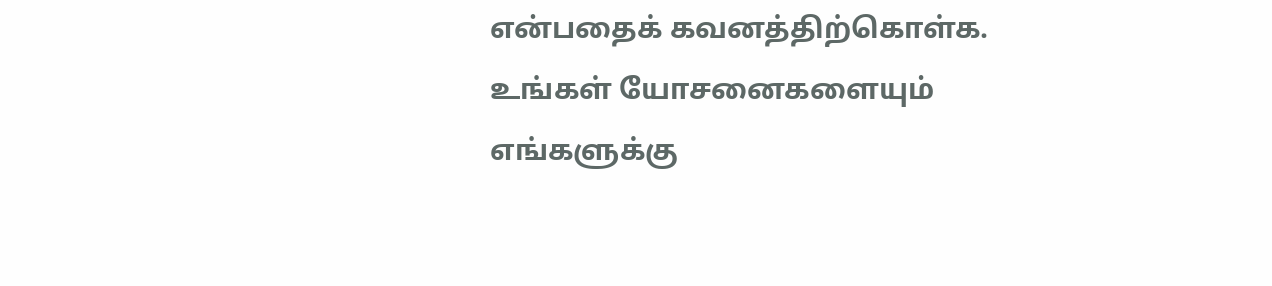என்பதைக் கவனத்திற்கொள்க. உங்கள் யோசனைகளையும் எங்களுக்கு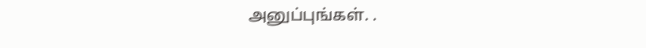அனுப்புங்கள். .